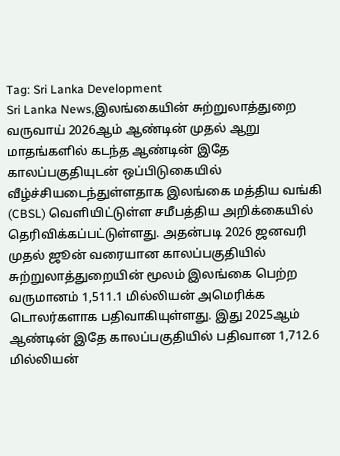Tag: Sri Lanka Development
Sri Lanka News,இலங்கையின் சுற்றுலாத்துறை வருவாய் 2026ஆம் ஆண்டின் முதல் ஆறு மாதங்களில் கடந்த ஆண்டின் இதே காலப்பகுதியுடன் ஒப்பிடுகையில் வீழ்ச்சியடைந்துள்ளதாக இலங்கை மத்திய வங்கி (CBSL) வெளியிட்டுள்ள சமீபத்திய அறிக்கையில் தெரிவிக்கப்பட்டுள்ளது. அதன்படி 2026 ஜனவரி முதல் ஜூன் வரையான காலப்பகுதியில் சுற்றுலாத்துறையின் மூலம் இலங்கை பெற்ற வருமானம் 1,511.1 மில்லியன் அமெரிக்க டொலர்களாக பதிவாகியுள்ளது. இது 2025ஆம் ஆண்டின் இதே காலப்பகுதியில் பதிவான 1,712.6 மில்லியன்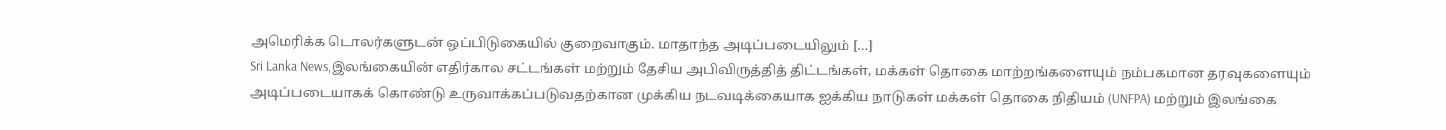அமெரிக்க டொலர்களுடன் ஒப்பிடுகையில் குறைவாகும். மாதாந்த அடிப்படையிலும் […]
Sri Lanka News,இலங்கையின் எதிர்கால சட்டங்கள் மற்றும் தேசிய அபிவிருத்தித் திட்டங்கள், மக்கள் தொகை மாற்றங்களையும் நம்பகமான தரவுகளையும் அடிப்படையாகக் கொண்டு உருவாக்கப்படுவதற்கான முக்கிய நடவடிக்கையாக ஐக்கிய நாடுகள் மக்கள் தொகை நிதியம் (UNFPA) மற்றும் இலங்கை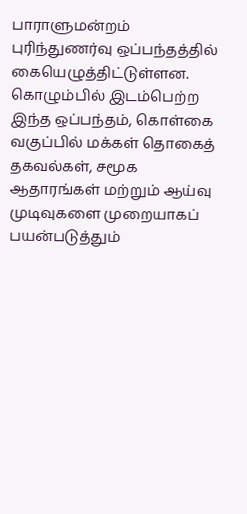பாராளுமன்றம் புரிந்துணர்வு ஒப்பந்தத்தில் கையெழுத்திட்டுள்ளன. கொழும்பில் இடம்பெற்ற இந்த ஒப்பந்தம், கொள்கை வகுப்பில் மக்கள் தொகைத் தகவல்கள், சமூக ஆதாரங்கள் மற்றும் ஆய்வு முடிவுகளை முறையாகப் பயன்படுத்தும்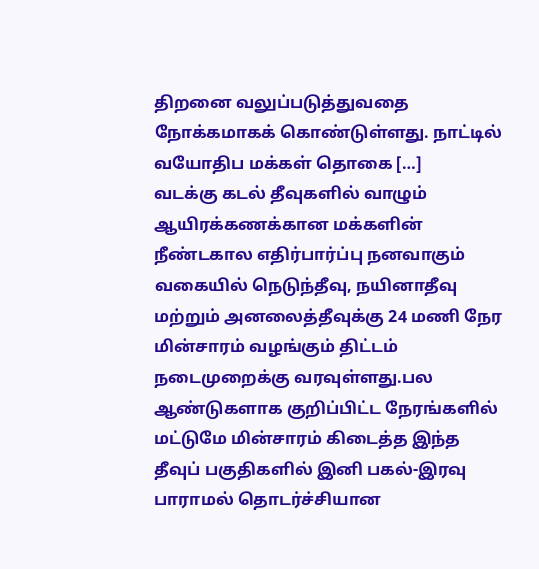திறனை வலுப்படுத்துவதை நோக்கமாகக் கொண்டுள்ளது. நாட்டில் வயோதிப மக்கள் தொகை […]
வடக்கு கடல் தீவுகளில் வாழும் ஆயிரக்கணக்கான மக்களின் நீண்டகால எதிர்பார்ப்பு நனவாகும் வகையில் நெடுந்தீவு, நயினாதீவு மற்றும் அனலைத்தீவுக்கு 24 மணி நேர மின்சாரம் வழங்கும் திட்டம் நடைமுறைக்கு வரவுள்ளது.பல ஆண்டுகளாக குறிப்பிட்ட நேரங்களில் மட்டுமே மின்சாரம் கிடைத்த இந்த தீவுப் பகுதிகளில் இனி பகல்-இரவு பாராமல் தொடர்ச்சியான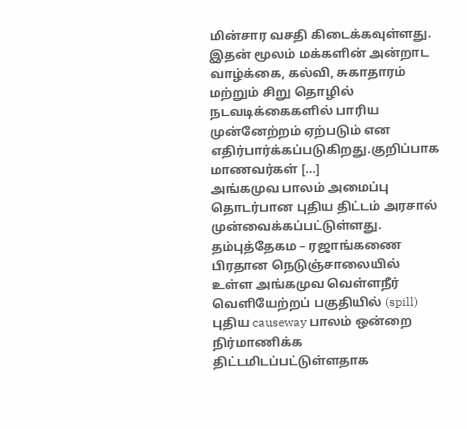மின்சார வசதி கிடைக்கவுள்ளது. இதன் மூலம் மக்களின் அன்றாட வாழ்க்கை, கல்வி, சுகாதாரம் மற்றும் சிறு தொழில் நடவடிக்கைகளில் பாரிய முன்னேற்றம் ஏற்படும் என எதிர்பார்க்கப்படுகிறது.குறிப்பாக மாணவர்கள் […]
அங்கமுவ பாலம் அமைப்பு தொடர்பான புதிய திட்டம் அரசால் முன்வைக்கப்பட்டுள்ளது. தம்புத்தேகம – ரஜாங்கணை பிரதான நெடுஞ்சாலையில் உள்ள அங்கமுவ வெள்ளநீர் வெளியேற்றப் பகுதியில் (spill) புதிய causeway பாலம் ஒன்றை நிர்மாணிக்க திட்டமிடப்பட்டுள்ளதாக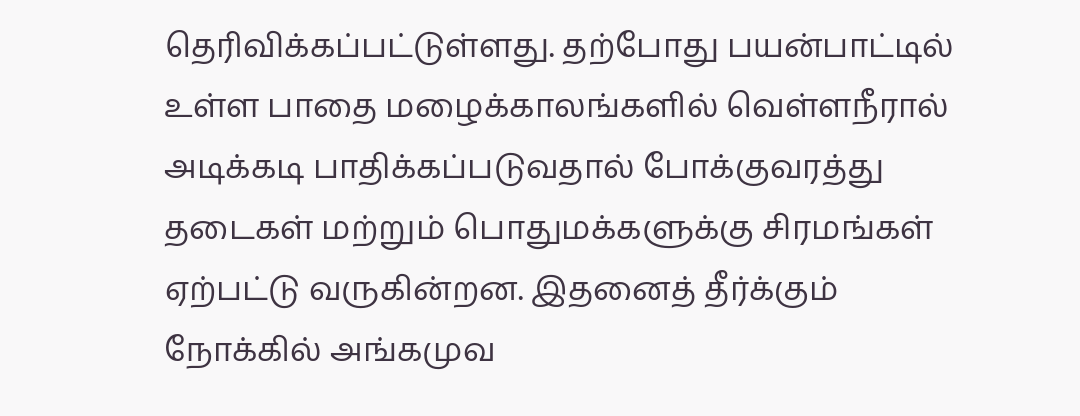தெரிவிக்கப்பட்டுள்ளது. தற்போது பயன்பாட்டில் உள்ள பாதை மழைக்காலங்களில் வெள்ளநீரால் அடிக்கடி பாதிக்கப்படுவதால் போக்குவரத்து தடைகள் மற்றும் பொதுமக்களுக்கு சிரமங்கள் ஏற்பட்டு வருகின்றன. இதனைத் தீர்க்கும் நோக்கில் அங்கமுவ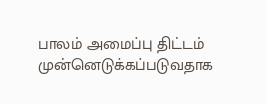பாலம் அமைப்பு திட்டம் முன்னெடுக்கப்படுவதாக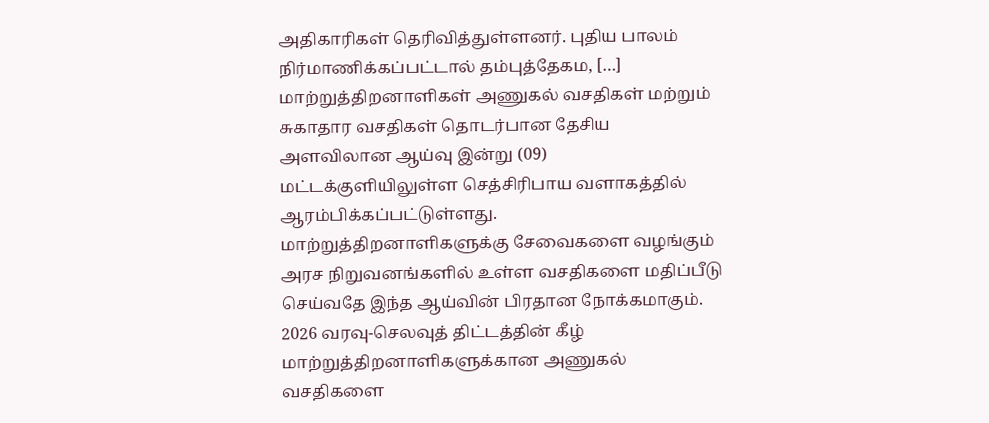அதிகாரிகள் தெரிவித்துள்ளனர். புதிய பாலம் நிர்மாணிக்கப்பட்டால் தம்புத்தேகம, […]
மாற்றுத்திறனாளிகள் அணுகல் வசதிகள் மற்றும் சுகாதார வசதிகள் தொடர்பான தேசிய அளவிலான ஆய்வு இன்று (09) மட்டக்குளியிலுள்ள செத்சிரிபாய வளாகத்தில் ஆரம்பிக்கப்பட்டுள்ளது. மாற்றுத்திறனாளிகளுக்கு சேவைகளை வழங்கும் அரச நிறுவனங்களில் உள்ள வசதிகளை மதிப்பீடு செய்வதே இந்த ஆய்வின் பிரதான நோக்கமாகும். 2026 வரவு-செலவுத் திட்டத்தின் கீழ் மாற்றுத்திறனாளிகளுக்கான அணுகல் வசதிகளை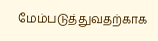மேம்படுத்துவதற்காக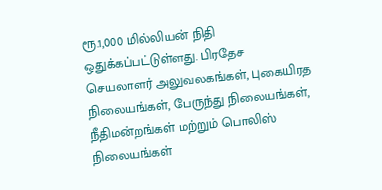ரூ.1,000 மில்லியன் நிதி ஒதுக்கப்பட்டுள்ளது. பிரதேச செயலாளர் அலுவலகங்கள், புகையிரத நிலையங்கள், பேருந்து நிலையங்கள், நீதிமன்றங்கள் மற்றும் பொலிஸ் நிலையங்கள்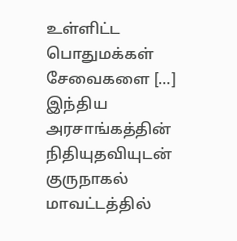உள்ளிட்ட பொதுமக்கள் சேவைகளை […]
இந்திய அரசாங்கத்தின் நிதியுதவியுடன் குருநாகல் மாவட்டத்தில்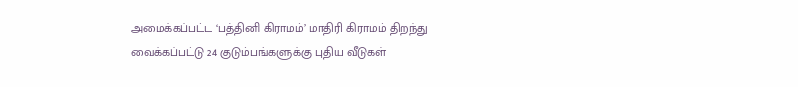அமைக்கப்பட்ட ‘பத்தினி கிராமம்’ மாதிரி கிராமம் திறந்து வைக்கப்பட்டு 24 குடும்பங்களுக்கு புதிய வீடுகள்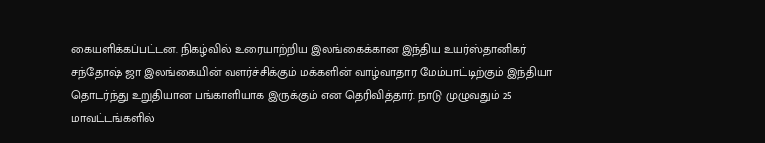கையளிக்கப்பட்டன. நிகழ்வில் உரையாற்றிய இலங்கைக்கான இந்திய உயர்ஸ்தானிகர் சந்தோஷ் ஜா இலங்கையின் வளர்ச்சிக்கும் மக்களின் வாழ்வாதார மேம்பாட்டிற்கும் இந்தியா தொடர்ந்து உறுதியான பங்காளியாக இருக்கும் என தெரிவித்தார். நாடு முழுவதும் 25 மாவட்டங்களில்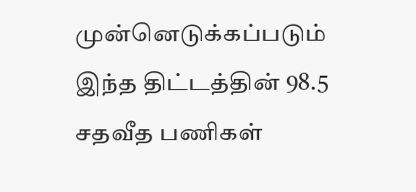முன்னெடுக்கப்படும் இந்த திட்டத்தின் 98.5 சதவீத பணிகள்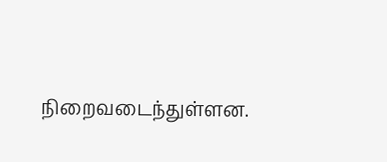நிறைவடைந்துள்ளன.